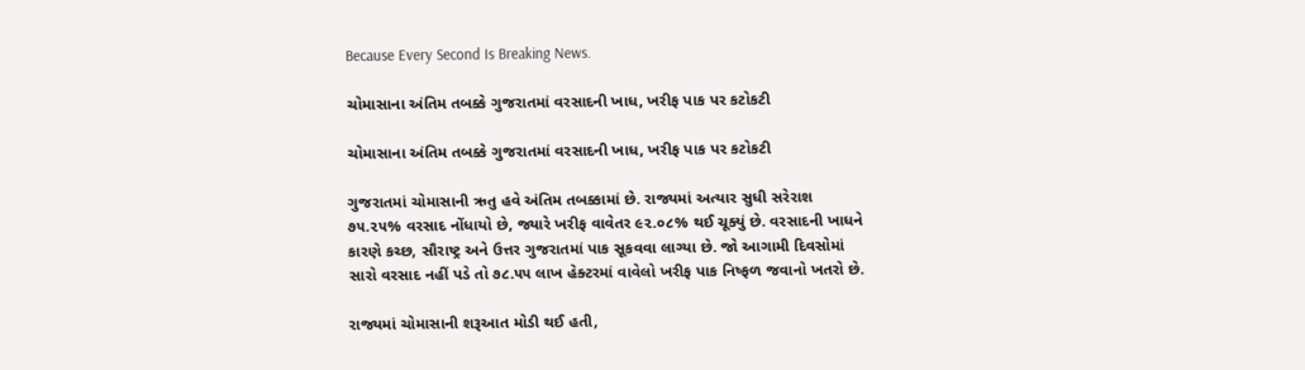Because Every Second Is Breaking News.

ચોમાસાના અંતિમ તબક્કે ગુજરાતમાં વરસાદની ખાધ, ખરીફ પાક પર કટોકટી

ચોમાસાના અંતિમ તબક્કે ગુજરાતમાં વરસાદની ખાધ, ખરીફ પાક પર કટોકટી

ગુજરાતમાં ચોમાસાની ઋતુ હવે અંતિમ તબક્કામાં છે. રાજ્યમાં અત્યાર સુધી સરેરાશ ૭૫.૨૫% વરસાદ નોંધાયો છે, જ્યારે ખરીફ વાવેતર ૯૨.૦૮% થઈ ચૂક્યું છે. વરસાદની ખાધને કારણે કચ્છ, સૌરાષ્ટ્ર અને ઉત્તર ગુજરાતમાં પાક સૂકવવા લાગ્યા છે. જો આગામી દિવસોમાં સારો વરસાદ નહીં પડે તો ૭૮.૫૫ લાખ હેક્ટરમાં વાવેલો ખરીફ પાક નિષ્ફળ જવાનો ખતરો છે.

રાજ્યમાં ચોમાસાની શરૂઆત મોડી થઈ હતી,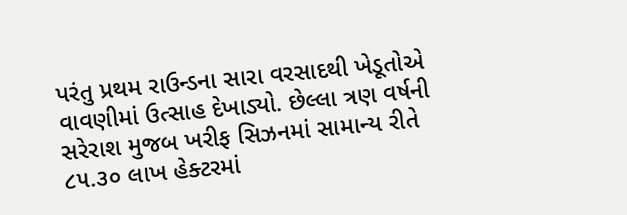પરંતુ પ્રથમ રાઉન્ડના સારા વરસાદથી ખેડૂતોએ વાવણીમાં ઉત્સાહ દેખાડ્યો. છેલ્લા ત્રણ વર્ષની સરેરાશ મુજબ ખરીફ સિઝનમાં સામાન્ય રીતે ૮૫.૩૦ લાખ હેક્ટરમાં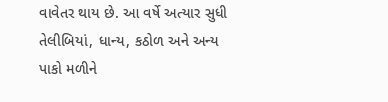વાવેતર થાય છે. આ વર્ષે અત્યાર સુધી તેલીબિયાં, ધાન્ય, કઠોળ અને અન્ય પાકો મળીને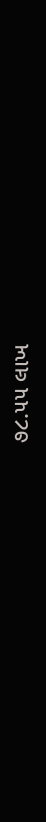૭૮.૫૫ લાખ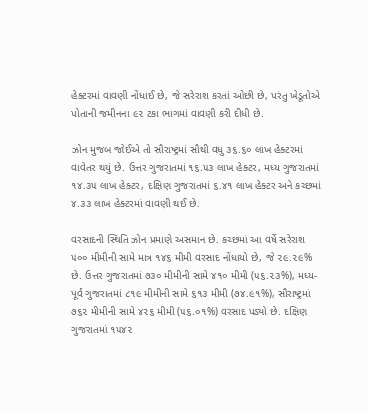હેક્ટરમાં વાવણી નોંધાઈ છે, જે સરેરાશ કરતાં ઓછી છે, પરંતુ ખેડૂતોએ પોતાની જમીનના ૯૨ ટકા ભાગમાં વાવણી કરી દીધી છે.

ઝોન મુજબ જોઈએ તો સૌરાષ્ટ્રમાં સૌથી વધુ ૩૬.૬૦ લાખ હેક્ટરમાં વાવેતર થયું છે. ઉત્તર ગુજરાતમાં ૧૬.૫૩ લાખ હેક્ટર, મધ્ય ગુજરાતમાં ૧૪.૩૫ લાખ હેક્ટર, દક્ષિણ ગુજરાતમાં ૬.૪૧ લાખ હેક્ટર અને કચ્છમાં ૪.૩૩ લાખ હેક્ટરમાં વાવણી થઈ છે.

વરસાદની સ્થિતિ ઝોન પ્રમાણે અસમાન છે. કચ્છમાં આ વર્ષે સરેરાશ ૫૦૦ મીમીની સામે માત્ર ૧૪૬ મીમી વરસાદ નોંધાયો છે, જે ૨૯.૨૯% છે. ઉત્તર ગુજરાતમાં ૭૩૦ મીમીની સામે ૪૧૦ મીમી (૫૬.૨૩%), મધ્ય-પૂર્વ ગુજરાતમાં ૮૧૯ મીમીની સામે ૬૧૩ મીમી (૭૪.૯૧%), સૌરાષ્ટ્રમાં ૭૬૨ મીમીની સામે ૪૨૬ મીમી (૫૬.૦૧%) વરસાદ પડ્યો છે. દક્ષિણ ગુજરાતમાં ૧૫૪૨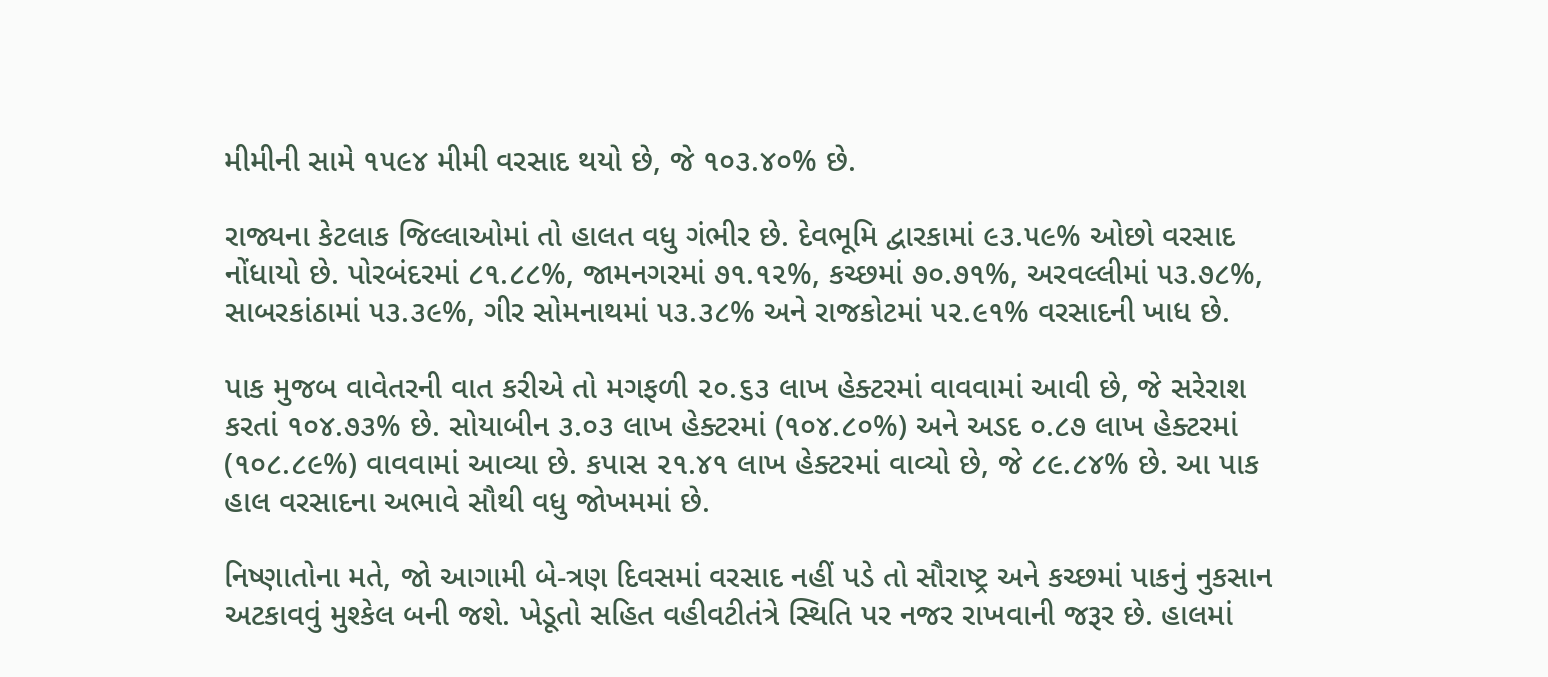મીમીની સામે ૧૫૯૪ મીમી વરસાદ થયો છે, જે ૧૦૩.૪૦% છે.

રાજ્યના કેટલાક જિલ્લાઓમાં તો હાલત વધુ ગંભીર છે. દેવભૂમિ દ્વારકામાં ૯૩.૫૯% ઓછો વરસાદ નોંધાયો છે. પોરબંદરમાં ૮૧.૮૮%, જામનગરમાં ૭૧.૧૨%, કચ્છમાં ૭૦.૭૧%, અરવલ્લીમાં ૫૩.૭૮%, સાબરકાંઠામાં ૫૩.૩૯%, ગીર સોમનાથમાં ૫૩.૩૮% અને રાજકોટમાં ૫૨.૯૧% વરસાદની ખાધ છે.

પાક મુજબ વાવેતરની વાત કરીએ તો મગફળી ૨૦.૬૩ લાખ હેક્ટરમાં વાવવામાં આવી છે, જે સરેરાશ કરતાં ૧૦૪.૭૩% છે. સોયાબીન ૩.૦૩ લાખ હેક્ટરમાં (૧૦૪.૮૦%) અને અડદ ૦.૮૭ લાખ હેક્ટરમાં (૧૦૮.૮૯%) વાવવામાં આવ્યા છે. કપાસ ૨૧.૪૧ લાખ હેક્ટરમાં વાવ્યો છે, જે ૮૯.૮૪% છે. આ પાક હાલ વરસાદના અભાવે સૌથી વધુ જોખમમાં છે.

નિષ્ણાતોના મતે, જો આગામી બે-ત્રણ દિવસમાં વરસાદ નહીં પડે તો સૌરાષ્ટ્ર અને કચ્છમાં પાકનું નુકસાન અટકાવવું મુશ્કેલ બની જશે. ખેડૂતો સહિત વહીવટીતંત્રે સ્થિતિ પર નજર રાખવાની જરૂર છે. હાલમાં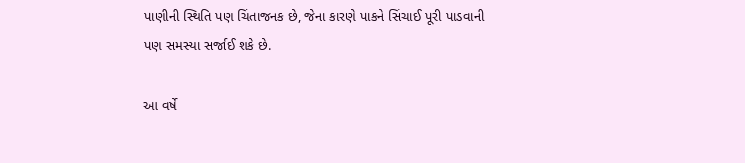પાણીની સ્થિતિ પણ ચિંતાજનક છે, જેના કારણે પાકને સિંચાઈ પૂરી પાડવાની પણ સમસ્યા સર્જાઈ શકે છે.

આ વર્ષે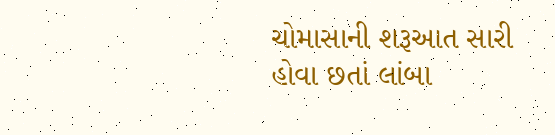ચોમાસાની શરૂઆત સારી હોવા છતાં લાંબા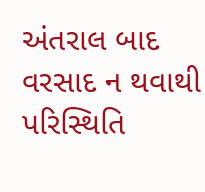અંતરાલ બાદ વરસાદ ન થવાથી પરિસ્થિતિ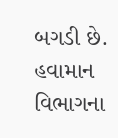બગડી છે. હવામાન વિભાગના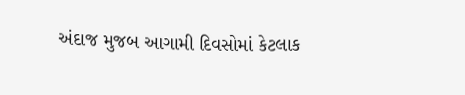અંદાજ મુજબ આગામી દિવસોમાં કેટલાક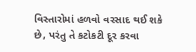વિસ્તારોમાં હળવો વરસાદ થઈ શકે છે, પરંતુ તે કટોકટી દૂર કરવા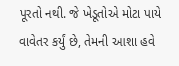પૂરતો નથી. જે ખેડૂતોએ મોટા પાયે વાવેતર કર્યું છે, તેમની આશા હવે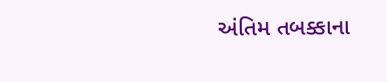અંતિમ તબક્કાના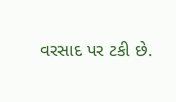વરસાદ પર ટકી છે.